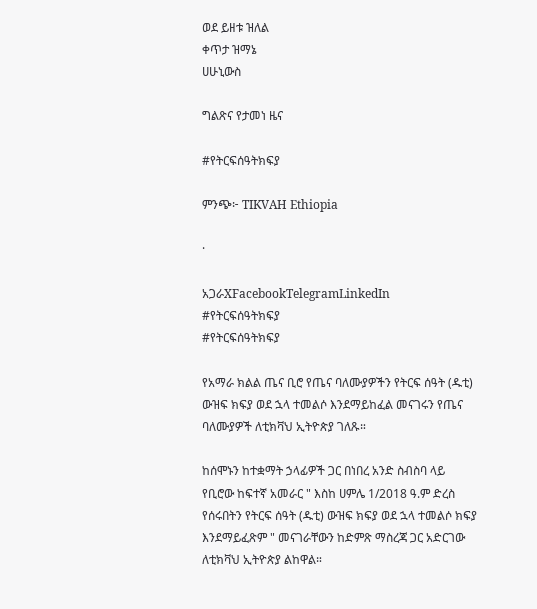ወደ ይዘቱ ዝለል
ቀጥታ ዝማኔ
ሀሁኒውስ

ግልጽና የታመነ ዜና

#የትርፍሰዓትክፍያ

ምንጭ፦ TIKVAH Ethiopia

·

አጋራXFacebookTelegramLinkedIn
#የትርፍሰዓትክፍያ
#የትርፍሰዓትክፍያ

የአማራ ክልል ጤና ቢሮ የጤና ባለሙያዎችን የትርፍ ሰዓት (ዱቲ) ውዝፍ ክፍያ ወደ ኋላ ተመልሶ እንደማይከፈል መናገሩን የጤና ባለሙያዎች ለቲክቫህ ኢትዮጵያ ገለጹ።

ከሰሞኑን ከተቋማት ኃላፊዎች ጋር በነበረ አንድ ስብስባ ላይ የቢሮው ከፍተኛ አመራር " እስከ ሀምሌ 1/2018 ዓ.ም ድረስ የሰሩበትን የትርፍ ሰዓት (ዱቲ) ውዝፍ ክፍያ ወደ ኋላ ተመልሶ ክፍያ እንደማይፈጽም " መናገራቸውን ከድምጽ ማስረጃ ጋር አድርገው ለቲክቫህ ኢትዮጵያ ልከዋል።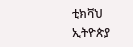ቲክቫህ ኢትዮጵያ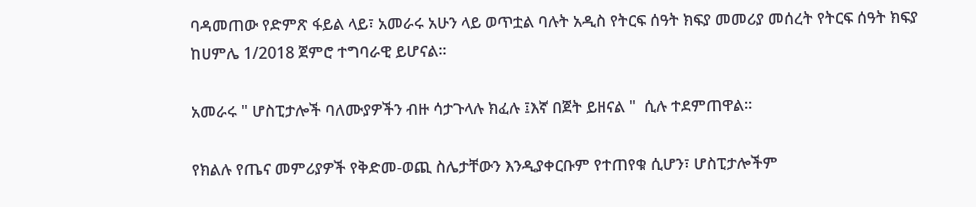ባዳመጠው የድምጽ ፋይል ላይ፣ አመራሩ አሁን ላይ ወጥቷል ባሉት አዲስ የትርፍ ሰዓት ክፍያ መመሪያ መሰረት የትርፍ ሰዓት ክፍያ ከሀምሌ 1/2018 ጀምሮ ተግባራዊ ይሆናል።

አመራሩ " ሆስፒታሎች ባለሙያዎችን ብዙ ሳታጉላሉ ክፈሉ ፤እኛ በጀት ይዘናል "  ሲሉ ተደምጠዋል።

የክልሉ የጤና መምሪያዎች የቅድመ-ወጪ ስሌታቸውን እንዲያቀርቡም የተጠየቁ ሲሆን፣ ሆስፒታሎችም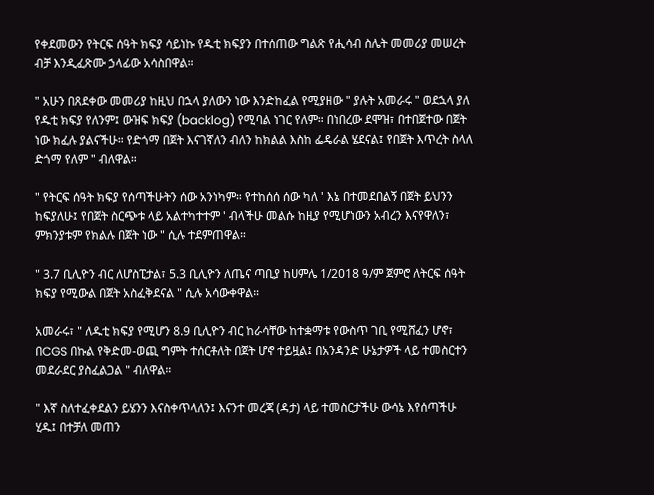የቀደመውን የትርፍ ሰዓት ክፍያ ሳይነኩ የዱቲ ክፍያን በተሰጠው ግልጽ የሒሳብ ስሌት መመሪያ መሠረት ብቻ እንዲፈጽሙ ኃላፊው አሳስበዋል።

" አሁን በጸደቀው መመሪያ ከዚህ በኋላ ያለውን ነው እንድከፈል የሚያዘው " ያሉት አመራሩ " ወደኋላ ያለ የዱቲ ክፍያ የለንም፤ ውዝፍ ክፍያ (backlog) የሚባል ነገር የለም። በነበረው ደሞዝ፣ በተበጀተው በጀት ነው ክፈሉ ያልናችሁ። የድጎማ በጀት እናገኛለን ብለን ከክልል እስከ ፌዴራል ሄደናል፤ የበጀት እጥረት ስላለ ድጎማ የለም " ብለዋል።

" የትርፍ ሰዓት ክፍያ የሰጣችሁትን ሰው አንነካም። የተከሰሰ ሰው ካለ ' እኔ በተመደበልኝ በጀት ይህንን ከፍያለሁ፤ የበጀት ስርጭቱ ላይ አልተካተተም ' ብላችሁ መልሱ ከዚያ የሚሆነውን አብረን እናየዋለን፣ ምክንያቱም የክልሉ በጀት ነው " ሲሉ ተደምጠዋል።

" 3.7 ቢሊዮን ብር ለሆስፒታል፣ 5.3 ቢሊዮን ለጤና ጣቢያ ከሀምሌ 1/2018 ዓ/ም ጀምሮ ለትርፍ ሰዓት ክፍያ የሚውል በጀት አስፈቅደናል " ሲሉ አሳውቀዋል።

አመራሩ፣ " ለዱቲ ክፍያ የሚሆን 8.9 ቢሊዮን ብር ከራሳቸው ከተቋማቱ የውስጥ ገቢ የሚሸፈን ሆኖ፣ በCGS በኩል የቅድመ-ወጪ ግምት ተሰርቶለት በጀት ሆኖ ተይዟል፤ በአንዳንድ ሁኔታዎች ላይ ተመስርተን መደራደር ያስፈልጋል " ብለዋል።

" እኛ ስለተፈቀደልን ይሄንን እናስቀጥላለን፤ እናንተ መረጃ (ዳታ) ላይ ተመስርታችሁ ውሳኔ እየሰጣችሁ ሂዱ፤ በተቻለ መጠን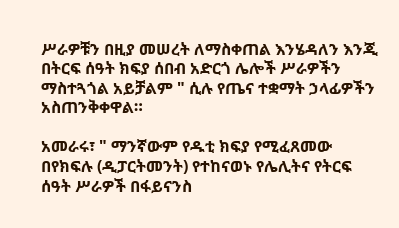ሥራዎቹን በዚያ መሠረት ለማስቀጠል እንሄዳለን እንጂ በትርፍ ሰዓት ክፍያ ሰበብ አድርጎ ሌሎች ሥራዎችን ማስተጓጎል አይቻልም " ሲሉ የጤና ተቋማት ኃላፊዎችን አስጠንቅቀዋል።

አመራሩ፣ " ማንኛውም የዱቲ ክፍያ የሚፈጸመው በየክፍሉ (ዲፓርትመንት) የተከናወኑ የሌሊትና የትርፍ ሰዓት ሥራዎች በፋይናንስ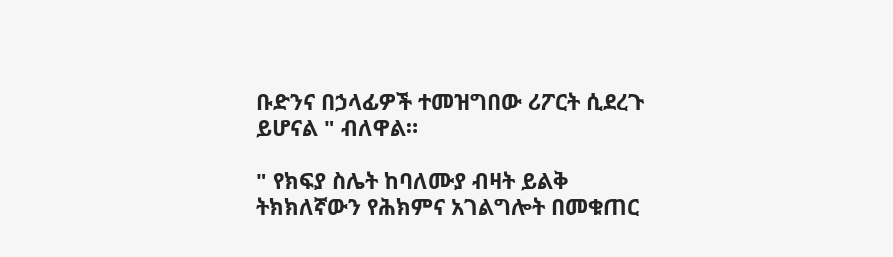ቡድንና በኃላፊዎች ተመዝግበው ሪፖርት ሲደረጉ ይሆናል " ብለዋል።

" የክፍያ ስሌት ከባለሙያ ብዛት ይልቅ ትክክለኛውን የሕክምና አገልግሎት በመቁጠር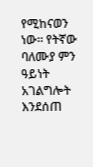የሚከናወን ነው። የትኛው ባለሙያ ምን ዓይነት አገልግሎት እንደሰጠ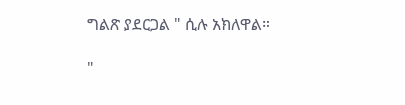ግልጽ ያደርጋል " ሲሉ አክለዋል።

"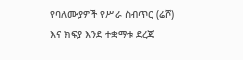የባለሙያዎች የሥራ ስብጥር (ሬሾ) እና ክፍያ እንደ ተቋማቱ ደረጃ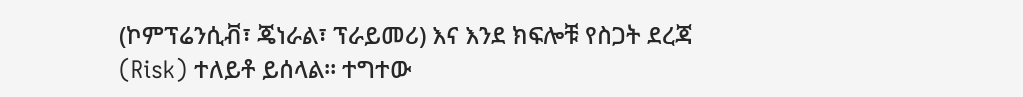(ኮምፕሬንሲቭ፣ ጄነራል፣ ፕራይመሪ) እና እንደ ክፍሎቹ የስጋት ደረጃ (Risk) ተለይቶ ይሰላል። ተግተው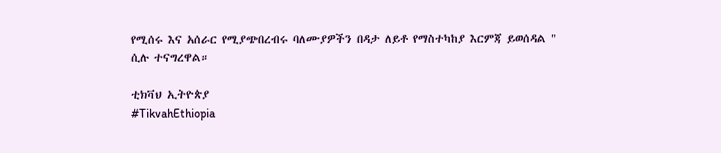የሚሰሩ እና አሰራር የሚያጭበረብሩ ባለሙያዎችን በዳታ ለይቶ የማስተካከያ እርምጃ ይወሰዳል " ሲሉ ተናግረዋል።

ቲክቫህ ኢትዮጵያ
#TikvahEthiopia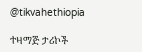@tikvahethiopia

ተዛማጅ ታሪኮች